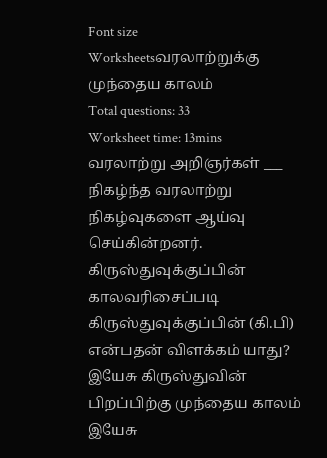Font size
Worksheetsவரலாற்றுக்கு முந்தைய காலம்
Total questions: 33
Worksheet time: 13mins
வரலாற்று அறிஞர்கள் ___ நிகழ்ந்த வரலாற்று நிகழ்வுகளை ஆய்வு செய்கின்றனர்.
கிருஸ்துவுக்குப்பின்
காலவரிசைப்படி
கிருஸ்துவுக்குப்பின் (கி.பி) என்பதன் விளக்கம் யாது?
இயேசு கிருஸ்துவின் பிறப்பிற்கு முந்தைய காலம்
இயேசு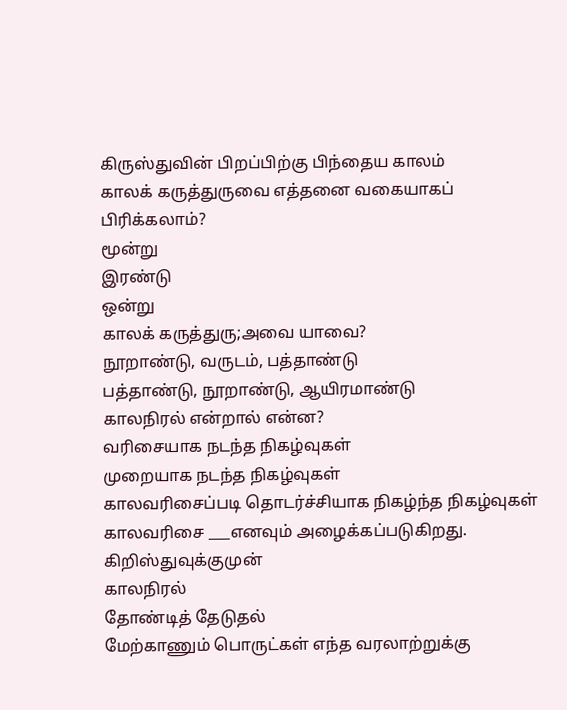கிருஸ்துவின் பிறப்பிற்கு பிந்தைய காலம்
காலக் கருத்துருவை எத்தனை வகையாகப் பிரிக்கலாம்?
மூன்று
இரண்டு
ஒன்று
காலக் கருத்துரு;அவை யாவை?
நூறாண்டு, வருடம், பத்தாண்டு
பத்தாண்டு, நூறாண்டு, ஆயிரமாண்டு
காலநிரல் என்றால் என்ன?
வரிசையாக நடந்த நிகழ்வுகள்
முறையாக நடந்த நிகழ்வுகள்
காலவரிசைப்படி தொடர்ச்சியாக நிகழ்ந்த நிகழ்வுகள்
காலவரிசை ___எனவும் அழைக்கப்படுகிறது.
கிறிஸ்துவுக்குமுன்
காலநிரல்
தோண்டித் தேடுதல்
மேற்காணும் பொருட்கள் எந்த வரலாற்றுக்கு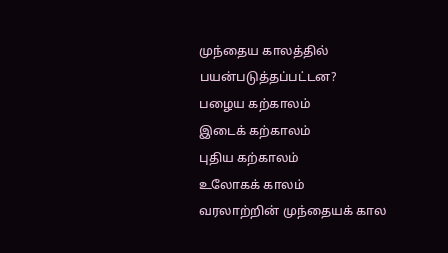முந்தைய காலத்தில் பயன்படுத்தப்பட்டன?
பழைய கற்காலம்
இடைக் கற்காலம்
புதிய கற்காலம்
உலோகக் காலம்
வரலாற்றின் முந்தையக் கால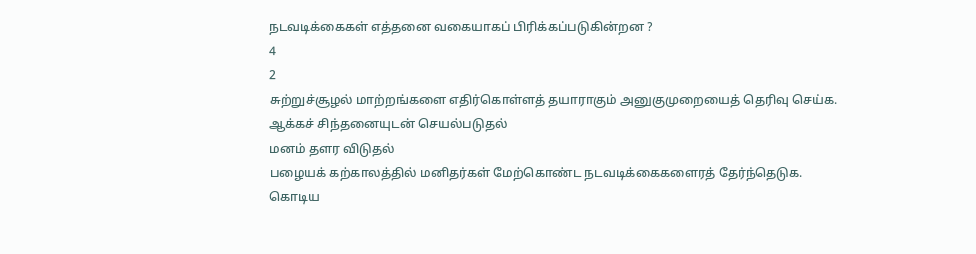நடவடிக்கைகள் எத்தனை வகையாகப் பிரிக்கப்படுகின்றன ?
4
2
சுற்றுச்சூழல் மாற்றங்களை எதிர்கொள்ளத் தயாராகும் அனுகுமுறையைத் தெரிவு செய்க.
ஆக்கச் சிந்தனையுடன் செயல்படுதல்
மனம் தளர விடுதல்
பழையக் கற்காலத்தில் மனிதர்கள் மேற்கொண்ட நடவடிக்கைகளைரத் தேர்ந்தெடுக.
கொடிய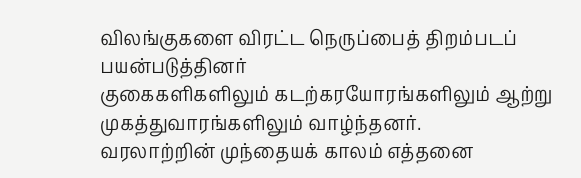விலங்குகளை விரட்ட நெருப்பைத் திறம்படப் பயன்படுத்தினர்
குகைகளிகளிலும் கடற்கரயோரங்களிலும் ஆற்று முகத்துவாரங்களிலும் வாழ்ந்தனர்.
வரலாற்றின் முந்தையக் காலம் எத்தனை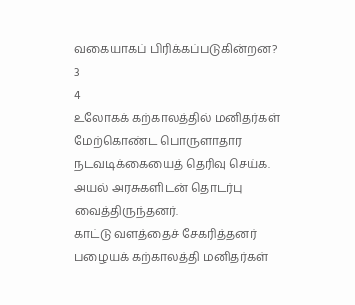வகையாகப் பிரிக்கப்படுகின்றன?
3
4
உலோகக் கற்காலத்தில் மனிதர்கள் மேற்கொண்ட பொருளாதார நடவடிக்கையைத் தெரிவு செய்க.
அயல் அரசுகளிடன் தொடர்பு வைத்திருந்தனர்.
காட்டு வளத்தைச் சேகரித்தனர்
பழையக் கற்காலத்தி மனிதர்கள்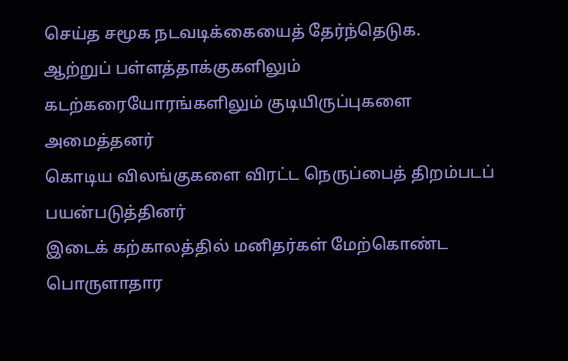செய்த சமூக நடவடிக்கையைத் தேர்ந்தெடுக.
ஆற்றுப் பள்ளத்தாக்குகளிலும் கடற்கரையோரங்களிலும் குடியிருப்புகளை அமைத்தனர்
கொடிய விலங்குகளை விரட்ட நெருப்பைத் திறம்படப் பயன்படுத்தினர்
இடைக் கற்காலத்தில் மனிதர்கள் மேற்கொண்ட பொருளாதார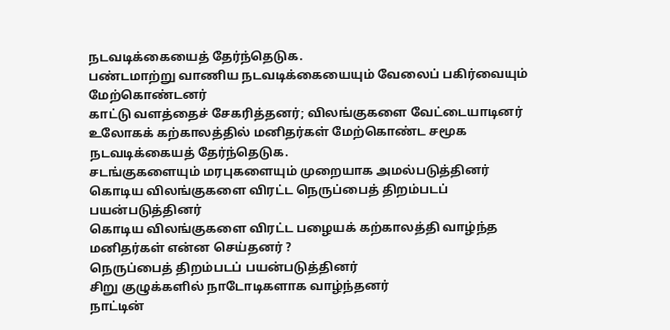நடவடிக்கையைத் தேர்ந்தெடுக.
பண்டமாற்று வாணிய நடவடிக்கையையும் வேலைப் பகிர்வையும் மேற்கொண்டனர்
காட்டு வளத்தைச் சேகரித்தனர்; விலங்குகளை வேட்டையாடினர்
உலோகக் கற்காலத்தில் மனிதர்கள் மேற்கொண்ட சமூக நடவடிக்கையத் தேர்ந்தெடுக.
சடங்குகளையும் மரபுகளையும் முறையாக அமல்படுத்தினர்
கொடிய விலங்குகளை விரட்ட நெருப்பைத் திறம்படப் பயன்படுத்தினர்
கொடிய விலங்குகளை விரட்ட பழையக் கற்காலத்தி வாழ்ந்த மனிதர்கள் என்ன செய்தனர் ?
நெருப்பைத் திறம்படப் பயன்படுத்தினர்
சிறு குழுக்களில் நாடோடிகளாக வாழ்ந்தனர்
நாட்டின்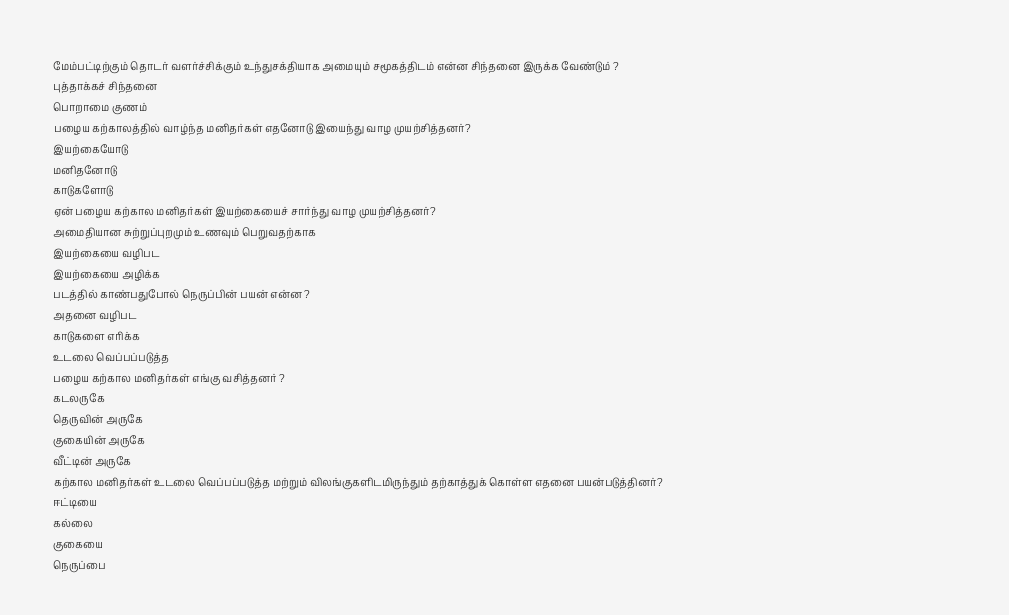மேம்பட்டிற்கும் தொடர் வளர்ச்சிக்கும் உந்துசக்தியாக அமையும் சமூகத்திடம் என்ன சிந்தனை இருக்க வேண்டும் ?
புத்தாக்கச் சிந்தனை
பொறாமை குணம்
பழைய கற்காலத்தில் வாழ்ந்த மனிதர்கள் எதனோடு இயைந்து வாழ முயற்சித்தனர்?
இயற்கையோடு
மனிதனோடு
காடுகளோடு
ஏன் பழைய கற்கால மனிதர்கள் இயற்கையைச் சார்ந்து வாழ முயற்சித்தனர்?
அமைதியான சுற்றுப்புறமும் உணவும் பெறுவதற்காக
இயற்கையை வழிபட
இயற்கையை அழிக்க
படத்தில் காண்பதுபோல் நெருப்பின் பயன் என்ன ?
அதனை வழிபட
காடுகளை எரிக்க
உடலை வெப்பப்படுத்த
பழைய கற்கால மனிதர்கள் எங்கு வசித்தனர் ?
கடலருகே
தெருவின் அருகே
குகையின் அருகே
வீட்டின் அருகே
கற்கால மனிதர்கள் உடலை வெப்பப்படுத்த மற்றும் விலங்குகளிடமிருந்தும் தற்காத்துக் கொள்ள எதனை பயன்படுத்தினர்?
ஈட்டியை
கல்லை
குகையை
நெருப்பை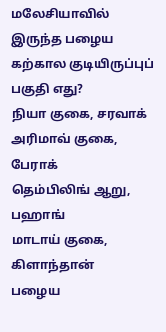மலேசியாவில் இருந்த பழைய கற்கால குடியிருப்புப் பகுதி எது?
நியா குகை, சரவாக்
அரிமாவ் குகை, பேராக்
தெம்பிலிங் ஆறு, பஹாங்
மாடாய் குகை, கிளாந்தான்
பழைய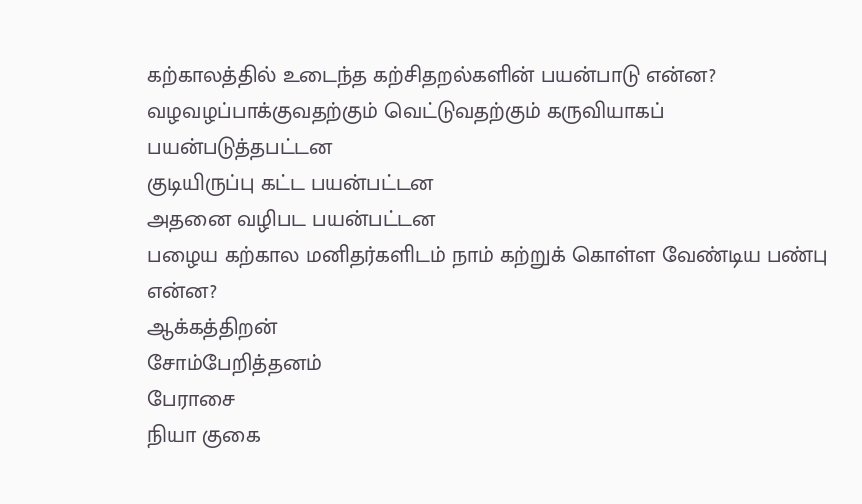கற்காலத்தில் உடைந்த கற்சிதறல்களின் பயன்பாடு என்ன?
வழவழப்பாக்குவதற்கும் வெட்டுவதற்கும் கருவியாகப் பயன்படுத்தபட்டன
குடியிருப்பு கட்ட பயன்பட்டன
அதனை வழிபட பயன்பட்டன
பழைய கற்கால மனிதர்களிடம் நாம் கற்றுக் கொள்ள வேண்டிய பண்பு என்ன?
ஆக்கத்திறன்
சோம்பேறித்தனம்
பேராசை
நியா குகை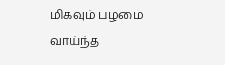மிகவும் பழமை வாய்ந்த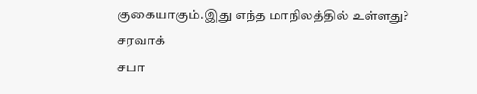குகையாகும்.இது எந்த மாநிலத்தில் உள்ளது?
சரவாக்
சபா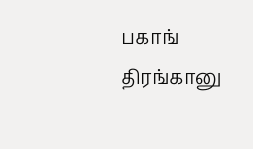பகாங்
திரங்கானு